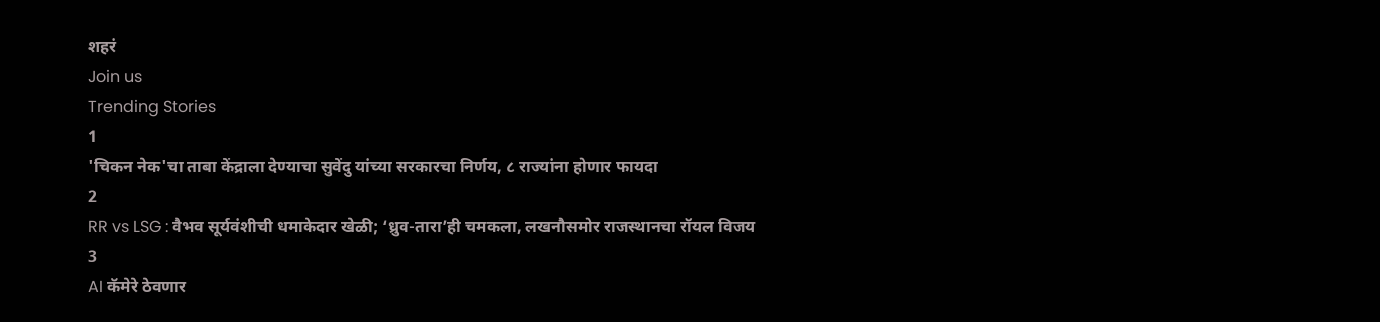शहरं
Join us
Trending Stories
1
'चिकन नेक'चा ताबा केंद्राला देण्याचा सुवेंदु यांच्या सरकारचा निर्णय, ८ राज्यांना होणार फायदा
2
RR vs LSG : वैभव सूर्यवंशीची धमाकेदार खेळी; ‘ध्रुव-तारा’ही चमकला, लखनौसमोर राजस्थानचा रॉयल विजय
3
AI कॅमेरे ठेवणार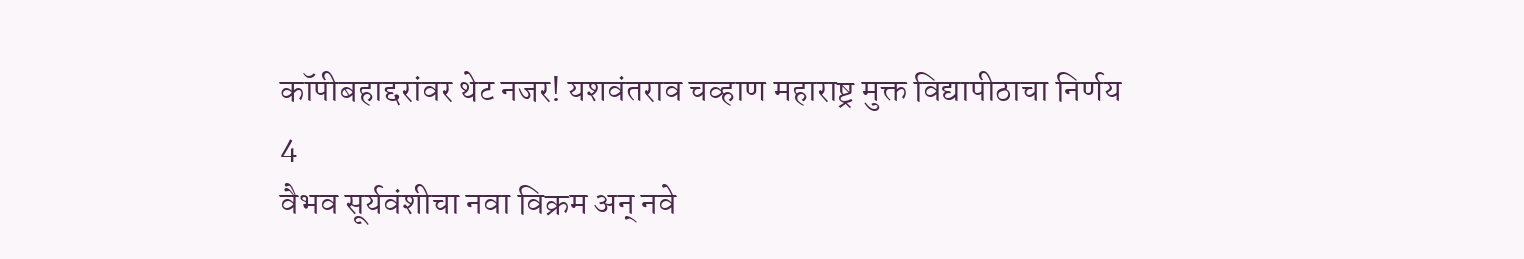कॉपीबहाद्दरांवर थेट नजर! यशवंतराव चव्हाण महाराष्ट्र मुक्त विद्यापीठाचा निर्णय
4
वैभव सूर्यवंशीचा नवा विक्रम अन् नवे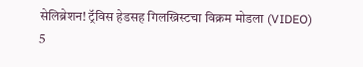सेलिब्रेशन! ट्रॅविस हेडसह गिलख्रिस्टचा विक्रम मोडला (VIDEO)
5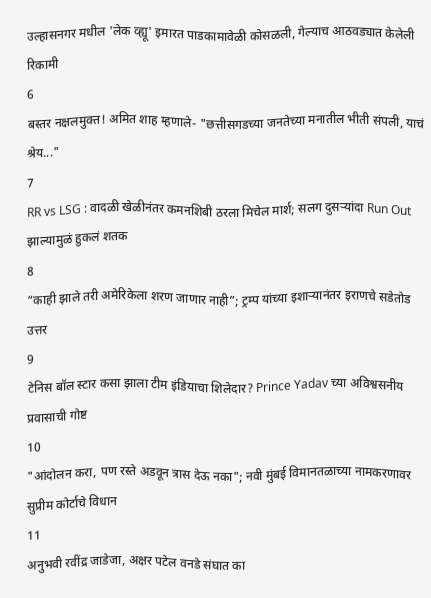उल्हासनगर मधील 'लेक व्ह्यू' इमारत पाडकामावेळी कोसळली, गेल्याच आठवड्यात केलेली रिकामी
6
बस्तर नक्षलमुक्त! अमित शाह म्हणाले- "छत्तीसगडच्या जनतेच्या मनातील भीती संपली, याचं श्रेय..."
7
RR vs LSG : वादळी खेळीनंतर कमनशिबी ठरला मिचेल मार्श; सलग दुसऱ्यांदा Run Out झाल्यामुळं हुकलं शतक
8
“काही झाले तरी अमेरिकेला शरण जाणार नाही”; ट्रम्प यांच्या इशाऱ्यानंतर इराणचे सडेतोड उत्तर
9
टेनिस बॉल स्टार कसा झाला टीम इंडियाचा शिलेदार? Prince Yadav च्या अविश्वसनीय प्रवासाची गोष्ट
10
"आंदोलन करा, पण रस्ते अडवून त्रास देऊ नका"; नवी मुंबई विमानतळाच्या नामकरणावर सुप्रीम कोर्टाचे विधान
11
अनुभवी रवींद्र जाडेजा, अक्षर पटेल वनडे संघात का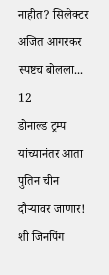नाहीत? सिलेक्टर अजित आगरकर स्पष्टच बोलला...
12
डोनाल्ड ट्रम्प यांच्यानंतर आता पुतिन चीन दौऱ्यावर जाणार! शी जिनपिंग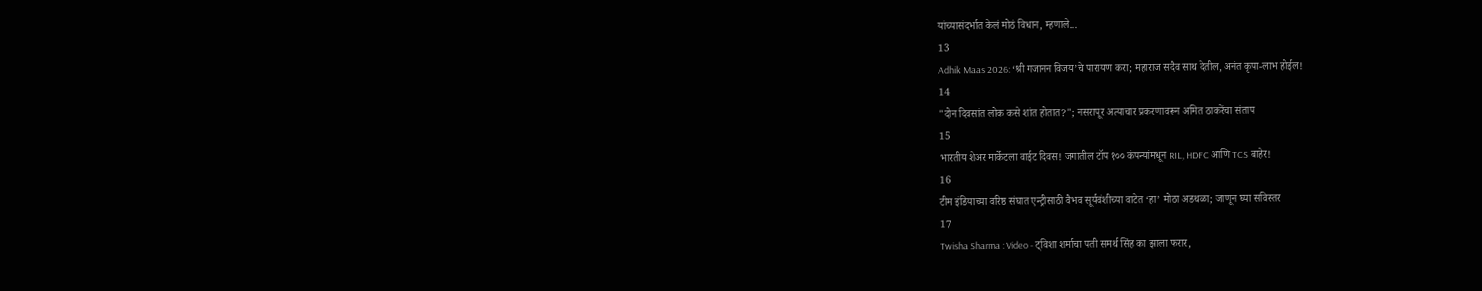यांच्यासंदर्भात केलं मोठं विधान, म्हणाले...
13
Adhik Maas 2026: ‘श्री गजानन विजय’चे पारायण करा; महाराज सदैव साथ देतील, अनंत कृपा-लाभ होईल!
14
"दोन दिवसांत लोक कसे शांत होतात?"; नसरापूर अत्याचार प्रकरणावरून अमित ठाकरेंचा संताप
15
भारतीय शेअर मार्केटला वाईट दिवस! जगातील टॉप १०० कंपन्यांमधून RIL, HDFC आणि TCS बाहेर!
16
टीम इंडियाच्या वरिष्ठ संघात एन्ट्रीसाठी वैभव सूर्यवंशीच्या वाटेत ‘हा’ मोठा अडथळा; जाणून घ्या सविस्तर
17
Twisha Sharma : Video - ट्विशा शर्माचा पती समर्थ सिंह का झाला फरार,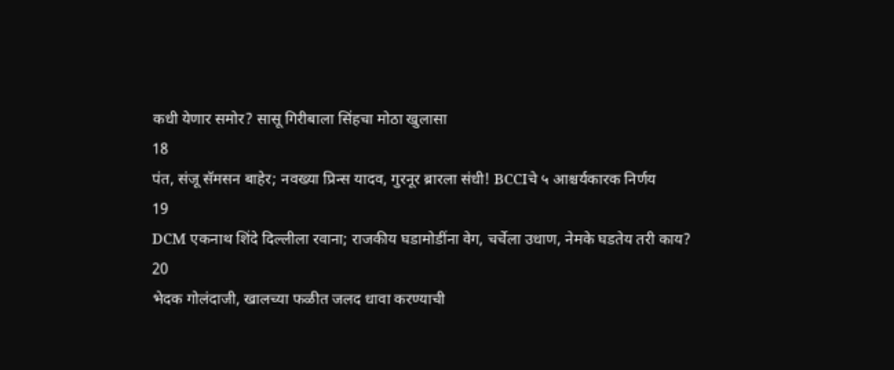कधी येणार समोर? सासू गिरीबाला सिंहचा मोठा खुलासा
18
पंत, संजू सॅमसन बाहेर; नवख्या प्रिन्स यादव, गुरनूर ब्रारला संधी! BCCIचे ५ आश्चर्यकारक निर्णय
19
DCM एकनाथ शिंदे दिल्लीला रवाना; राजकीय घडामोडींना वेग, चर्चेला उधाण, नेमके घडतेय तरी काय?
20
भेदक गोलंदाजी, खालच्या फळीत जलद धावा करण्याची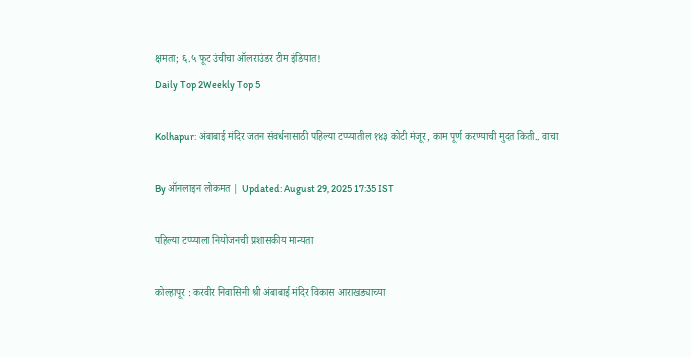क्षमता; ६.५ फूट उंचीचा ऑलराउंडर टीम इंडियात!
Daily Top 2Weekly Top 5

Kolhapur: अंबाबाई मंदिर जतन संवर्धनासाठी पहिल्या टप्प्यातील १४३ कोटी मंजूर, काम पूर्ण करण्याची मुदत किती.. वाचा

By ऑनलाइन लोकमत | Updated: August 29, 2025 17:35 IST

पहिल्या टप्प्याला नियोजनची प्रशासकीय मान्यता

कोल्हापूर : करवीर निवासिनी श्री अंबाबाई मंदिर विकास आराखड्याच्या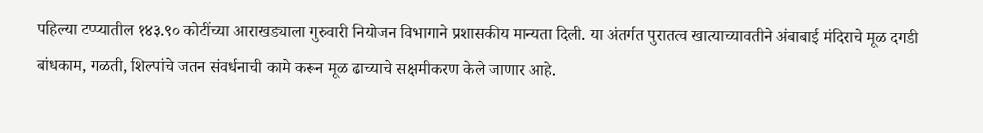पहिल्या टप्प्यातील १४३.९० कोटींच्या आराखड्याला गुरुवारी नियोजन विभागाने प्रशासकीय मान्यता दिली. या अंतर्गत पुरातत्व खात्याच्यावतीने अंबाबाई मंदिराचे मूळ दगडी बांधकाम, गळती, शिल्पांचे जतन संवर्धनाची कामे करून मूळ ढाच्याचे सक्षमीकरण केले जाणार आहे.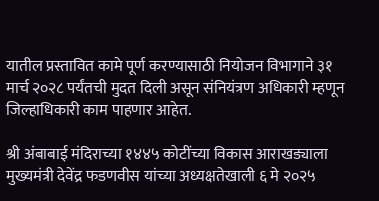यातील प्रस्तावित कामे पूर्ण करण्यासाठी नियोजन विभागाने ३१ मार्च २०२८ पर्यंतची मुदत दिली असून संनियंत्रण अधिकारी म्हणून जिल्हाधिकारी काम पाहणार आहेत.

श्री अंबाबाई मंदिराच्या १४४५ कोटींच्या विकास आराखड्याला मुख्यमंत्री देवेंद्र फडणवीस यांच्या अध्यक्षतेखाली ६ मे २०२५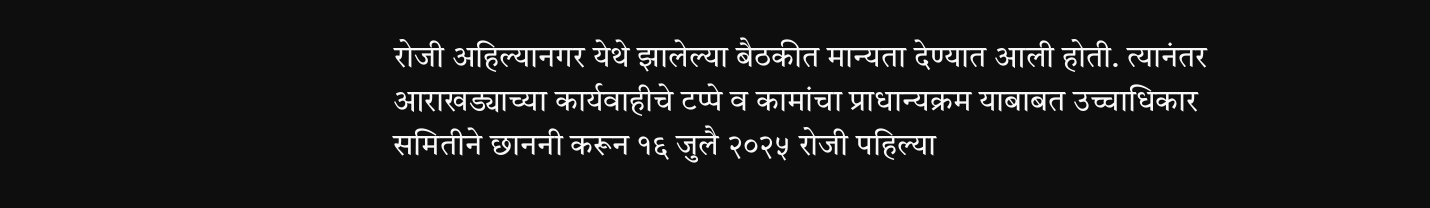रोजी अहिल्यानगर येथे झालेल्या बैठकीत मान्यता देण्यात आली होती. त्यानंतर आराखड्याच्या कार्यवाहीचे टप्पे व कामांचा प्राधान्यक्रम याबाबत उच्चाधिकार समितीने छाननी करून १६ जुलै २०२५ रोजी पहिल्या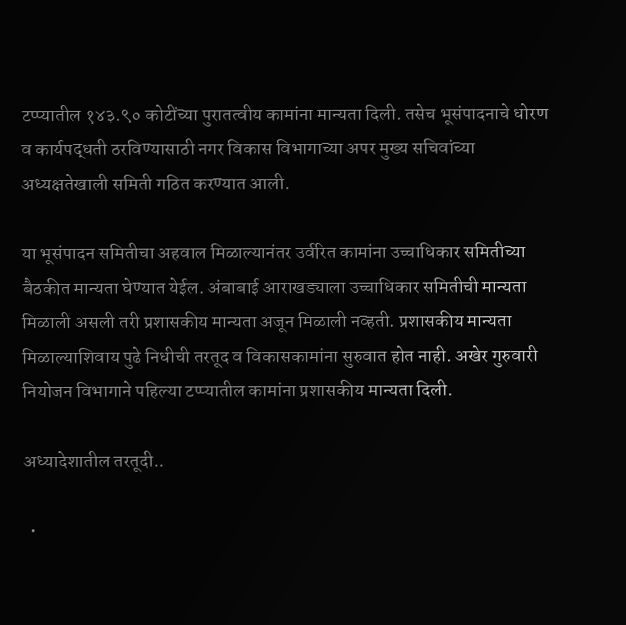टप्प्यातील १४३.९० कोटींच्या पुरातत्वीय कामांना मान्यता दिली. तसेच भूसंपादनाचे धोरण व कार्यपद्धती ठरविण्यासाठी नगर विकास विभागाच्या अपर मुख्य सचिवांच्या अध्यक्षतेखाली समिती गठित करण्यात आली.

या भूसंपादन समितीचा अहवाल मिळाल्यानंतर उर्वरित कामांना उच्चाधिकार समितीच्या बैठकीत मान्यता घेण्यात येईल. अंबाबाई आराखड्याला उच्चाधिकार समितीची मान्यता मिळाली असली तरी प्रशासकीय मान्यता अजून मिळाली नव्हती. प्रशासकीय मान्यता मिळाल्याशिवाय पुढे निधीची तरतूद व विकासकामांना सुरुवात होत नाही. अखेर गुरुवारी नियोजन विभागाने पहिल्या टप्प्यातील कामांना प्रशासकीय मान्यता दिली.

अध्यादेशातील तरतूदी..

  •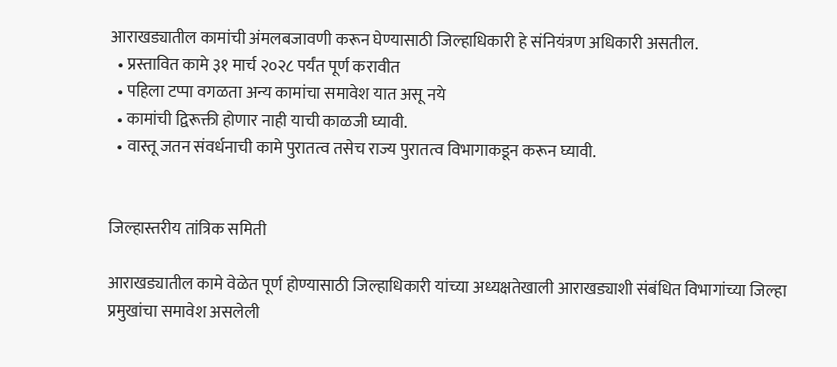आराखड्यातील कामांची अंमलबजावणी करून घेण्यासाठी जिल्हाधिकारी हे संनियंत्रण अधिकारी असतील.
  • प्रस्तावित कामे ३१ मार्च २०२८ पर्यंत पूर्ण करावीत
  • पहिला टप्पा वगळता अन्य कामांचा समावेश यात असू नये
  • कामांची द्विरूक्ती होणार नाही याची काळजी घ्यावी.
  • वास्तू जतन संवर्धनाची कामे पुरातत्व तसेच राज्य पुरातत्व विभागाकडून करून घ्यावी.


जिल्हास्तरीय तांत्रिक समिती

आराखड्यातील कामे वेळेत पूर्ण होण्यासाठी जिल्हाधिकारी यांच्या अध्यक्षतेखाली आराखड्याशी संबंधित विभागांच्या जिल्हा प्रमुखांचा समावेश असलेली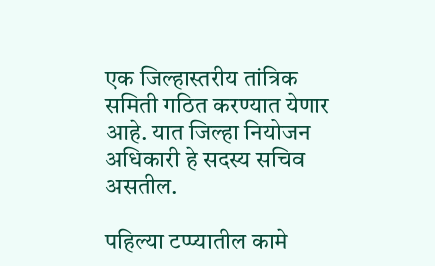एक जिल्हास्तरीय तांत्रिक समिती गठित करण्यात येणार आहे. यात जिल्हा नियोजन अधिकारी हे सदस्य सचिव असतील.

पहिल्या टप्प्यातील कामे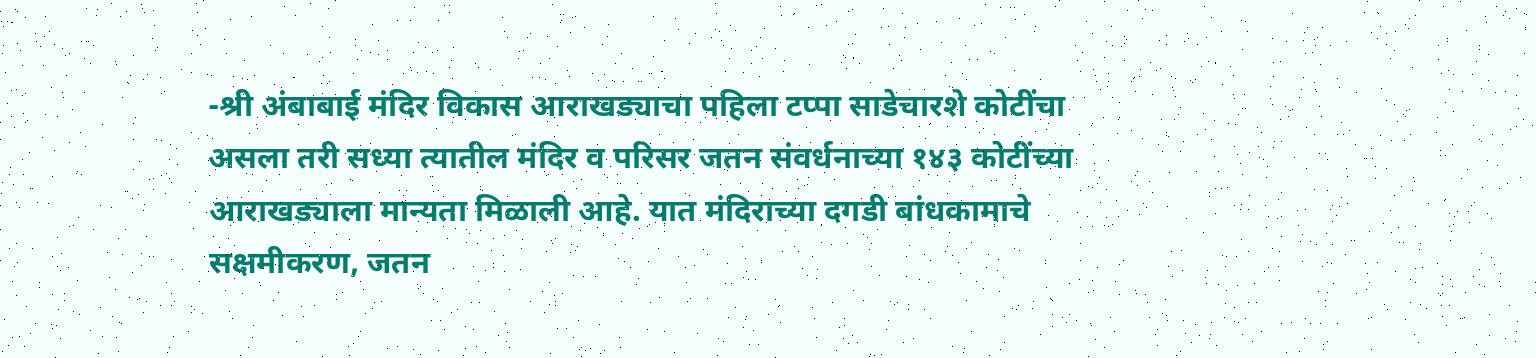-श्री अंबाबाई मंदिर विकास आराखड्याचा पहिला टप्पा साडेचारशे कोटींचा असला तरी सध्या त्यातील मंदिर व परिसर जतन संवर्धनाच्या १४३ कोटींच्या आराखड्याला मान्यता मिळाली आहे. यात मंदिराच्या दगडी बांधकामाचे सक्षमीकरण, जतन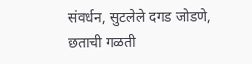संवर्धन, सुटलेले दगड जोडणे, छताची गळती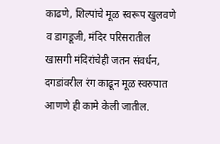काढणे, शिल्पांचे मूळ स्वरूप खुलवणे व डागडूजी, मंदिर परिसरातील खासगी मंदिरांचेही जतन संवर्धन, दगडांवरील रंग काढून मूळ स्वरुपात आणणे ही कामे केली जातील.